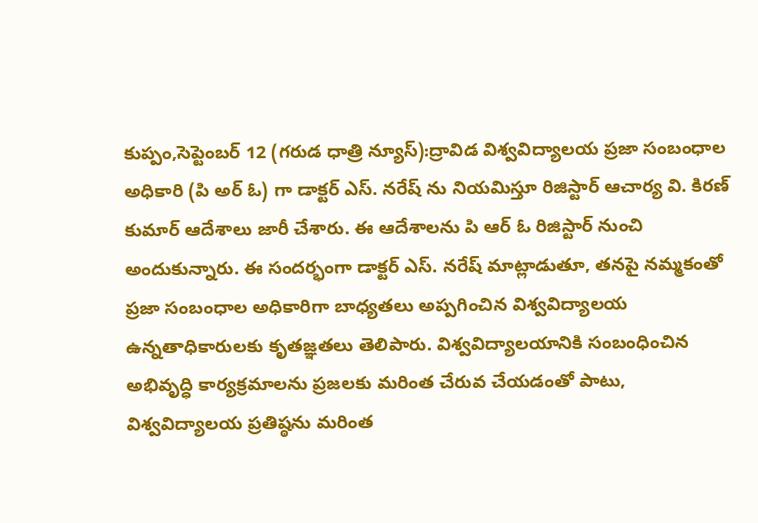కుప్పం,సెప్టెంబర్ 12 (గరుడ ధాత్రి న్యూస్):ద్రావిడ విశ్వవిద్యాలయ ప్రజా సంబంధాల అధికారి (పి అర్ ఓ) గా డాక్టర్ ఎస్. నరేష్ ను నియమిస్తూ రిజిస్టార్ ఆచార్య వి. కిరణ్ కుమార్ ఆదేశాలు జారీ చేశారు. ఈ ఆదేశాలను పి ఆర్ ఓ రిజిస్టార్ నుంచి అందుకున్నారు. ఈ సందర్భంగా డాక్టర్ ఎస్. నరేష్ మాట్లాడుతూ, తనపై నమ్మకంతో ప్రజా సంబంధాల అధికారిగా బాధ్యతలు అప్పగించిన విశ్వవిద్యాలయ ఉన్నతాధికారులకు కృతజ్ఞతలు తెలిపారు. విశ్వవిద్యాలయానికి సంబంధించిన అభివృద్ధి కార్యక్రమాలను ప్రజలకు మరింత చేరువ చేయడంతో పాటు, విశ్వవిద్యాలయ ప్రతిష్ఠను మరింత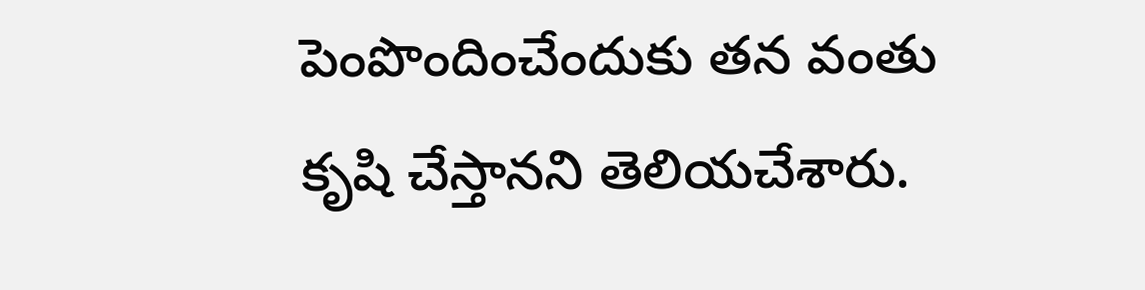పెంపొందించేందుకు తన వంతు కృషి చేస్తానని తెలియచేశారు.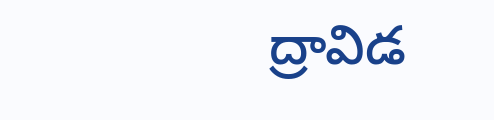ద్రావిడ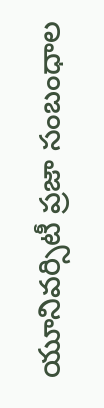యూనివర్సిటీ ప్రజా సంబంధాల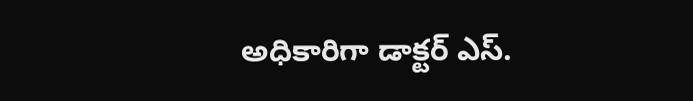అధికారిగా డాక్టర్ ఎస్.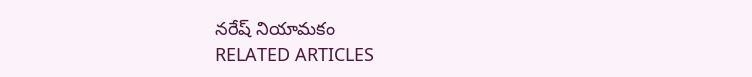నరేష్ నియామకం
RELATED ARTICLES